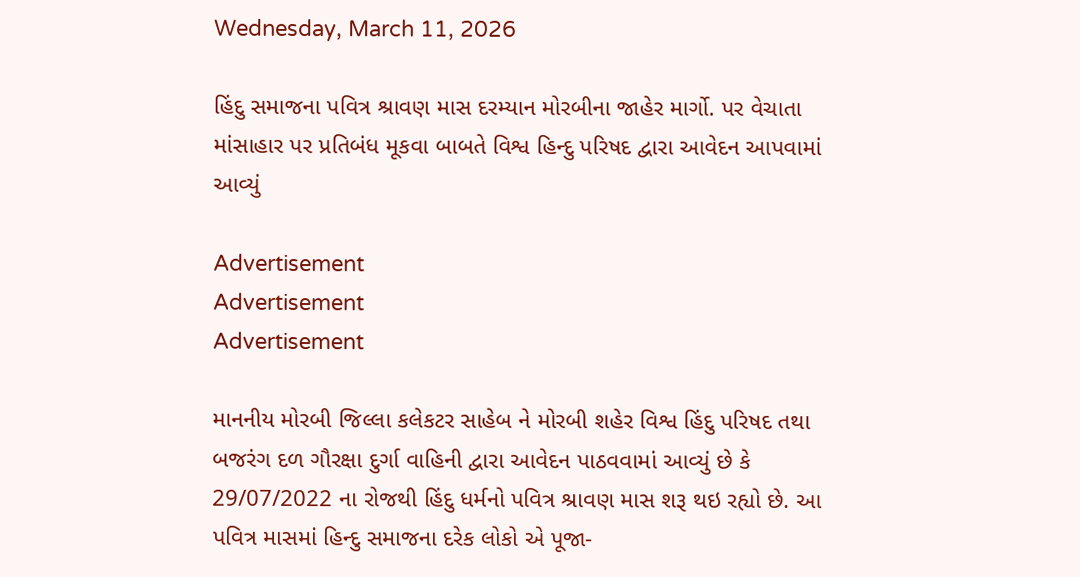Wednesday, March 11, 2026

હિંદુ સમાજના પવિત્ર શ્રાવણ માસ દરમ્યાન મોરબીના જાહેર માર્ગો. પર વેચાતા માંસાહાર પર પ્રતિબંધ મૂકવા બાબતે વિશ્વ હિન્દુ પરિષદ દ્વારા આવેદન આપવામાં આવ્યું

Advertisement
Advertisement
Advertisement

માનનીય મોરબી જિલ્લા કલેકટર સાહેબ ને મોરબી શહેર વિશ્વ હિંદુ પરિષદ તથા બજરંગ દળ ગૌરક્ષા દુર્ગા વાહિની દ્વારા આવેદન પાઠવવામાં આવ્યું છે કે 29/07/2022 ના રોજથી હિંદુ ધર્મનો પવિત્ર શ્રાવણ માસ શરૂ થઇ રહ્યો છે. આ પવિત્ર માસમાં હિન્દુ સમાજના દરેક લોકો એ પૂજા-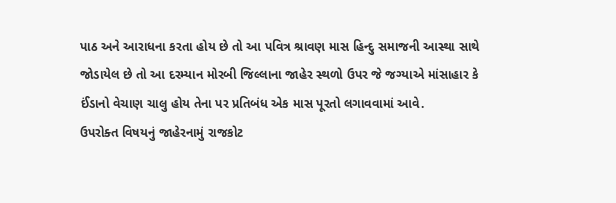પાઠ અને આરાધના કરતા હોય છે તો આ પવિત્ર શ્રાવણ માસ હિન્દુ સમાજની આસ્થા સાથે જોડાયેલ છે તો આ દરમ્યાન મોરબી જિલ્લાના જાહેર સ્થળો ઉપર જે જગ્યાએ માંસાહાર કે ઈંડાનો વેચાણ ચાલુ હોય તેના પર પ્રતિબંધ એક માસ પૂરતો લગાવવામાં આવે.
ઉપરોક્ત વિષયનું જાહેરનામું રાજકોટ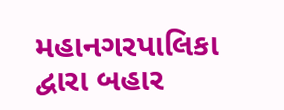મહાનગરપાલિકા દ્વારા બહાર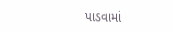પાડવામાં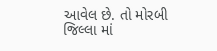આવેલ છે. તો મોરબી જિલ્લા માં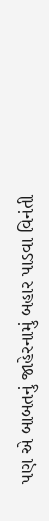પણ એ બાબતનું જાહેરનામું બહાર પાડવા વિનંતી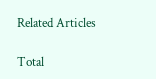Related Articles

Total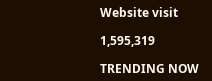Website visit

1,595,319

TRENDING NOW